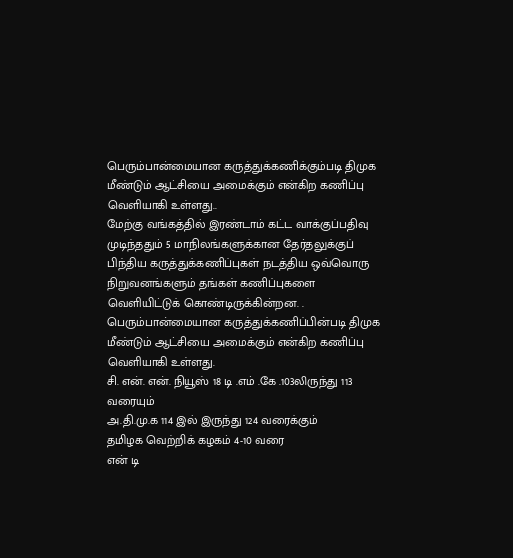பெரும்பான்மையான கருத்துக்கணிக்கும்படி திமுக மீண்டும் ஆட்சியை அமைக்கும் என்கிற கணிப்பு வெளியாகி உள்ளது..
மேற்கு வங்கத்தில் இரண்டாம் கட்ட வாக்குப்பதிவு முடிந்ததும் 5 மாநிலங்களுக்கான தேர்தலுக்குப் பிந்திய கருத்துக்கணிப்புகள் நடத்திய ஒவ்வொரு நிறுவனங்களும் தங்கள் கணிப்புகளை வெளியிட்டுக் கொண்டிருக்கின்றன. . பெரும்பான்மையான கருத்துக்கணிப்பின்படி திமுக மீண்டும் ஆட்சியை அமைக்கும் என்கிற கணிப்பு வெளியாகி உள்ளது.
சி. என். என். நியூஸ் 18 டி .எம் .கே .103லிருந்து 113 வரையும்
அ.தி.மு.க 114 இல் இருந்து 124 வரைக்கும்
தமிழக வெற்றிக் கழகம் 4-10 வரை
என் டி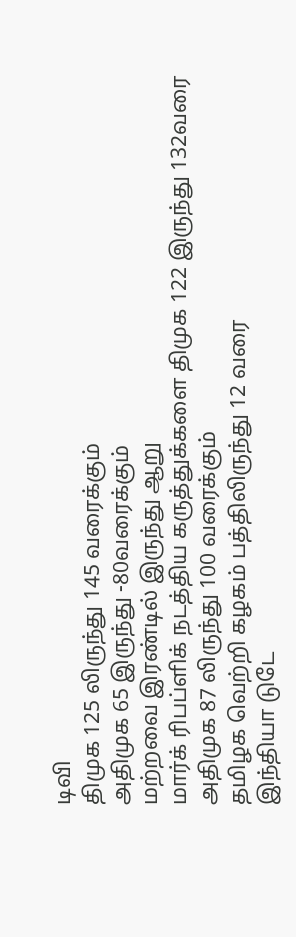டிவி
திமுக 125 லிருந்து 145 வரைக்கும்
அதிமுக 65 இருந்து -80வரைக்கும்
மற்றவை இரண்டில் இருந்து ஆறு
மார்க் ரிபப்ளிக் நடத்திய கருத்துக்களை திமுக 122 இருந்து 132வரை
அதிமுக 87 லிருந்து 100 வரைக்கும்
தமிழக வெற்றி கழகம் பத்திலிருந்து 12 வரை
இந்தியா டுடே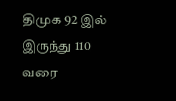திமுக 92 இல் இருந்து 110 வரை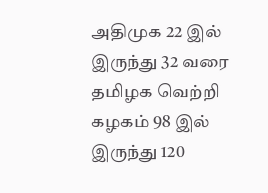அதிமுக 22 இல் இருந்து 32 வரை
தமிழக வெற்றி கழகம் 98 இல் இருந்து 120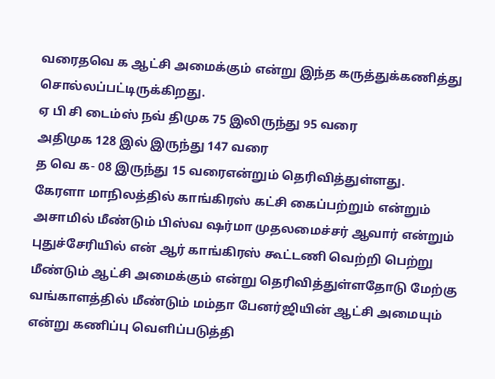வரைதவெ க ஆட்சி அமைக்கும் என்று இந்த கருத்துக்கணித்து சொல்லப்பட்டிருக்கிறது.
ஏ பி சி டைம்ஸ் நவ் திமுக 75 இலிருந்து 95 வரை
அதிமுக 128 இல் இருந்து 147 வரை
த வெ க- 08 இருந்து 15 வரைஎன்றும் தெரிவித்துள்ளது.
கேரளா மாநிலத்தில் காங்கிரஸ் கட்சி கைப்பற்றும் என்றும் அசாமில் மீண்டும் பிஸ்வ ஷர்மா முதலமைச்சர் ஆவார் என்றும் புதுச்சேரியில் என் ஆர் காங்கிரஸ் கூட்டணி வெற்றி பெற்று மீண்டும் ஆட்சி அமைக்கும் என்று தெரிவித்துள்ளதோடு மேற்கு வங்காளத்தில் மீண்டும் மம்தா பேனர்ஜியின் ஆட்சி அமையும் என்று கணிப்பு வெளிப்படுத்தி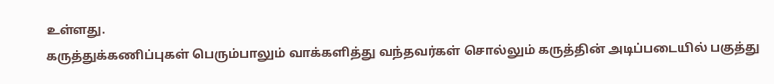உள்ளது.
கருத்துக்கணிப்புகள் பெரும்பாலும் வாக்களித்து வந்தவர்கள் சொல்லும் கருத்தின் அடிப்படையில் பகுத்து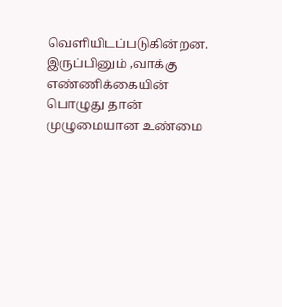வெளியிடப்படுகின்றன. இருப்பினும் ,வாக்கு எண்ணிக்கையின் பொழுது தான் முழுமையான உண்மை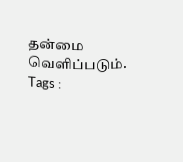தன்மை வெளிப்படும்.
Tags :